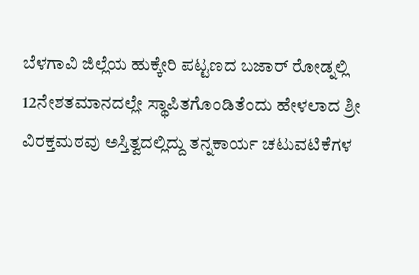ಬೆಳಗಾವಿ ಜಿಲ್ಲೆಯ ಹುಕ್ಕೇರಿ ಪಟ್ಟಣದ ಬಜಾರ್ ರೋಡ್ನಲ್ಲಿ 12ನೇಶತಮಾನದಲ್ಲೇ ಸ್ಥಾಪಿತಗೊಂಡಿತೆಂದು ಹೇಳಲಾದ ಶ್ರೀ ವಿರಕ್ತಮಠವು ಅಸ್ತಿತ್ವದಲ್ಲಿದ್ದು ತನ್ನಕಾರ್ಯ ಚಟುವಟಿಕೆಗಳ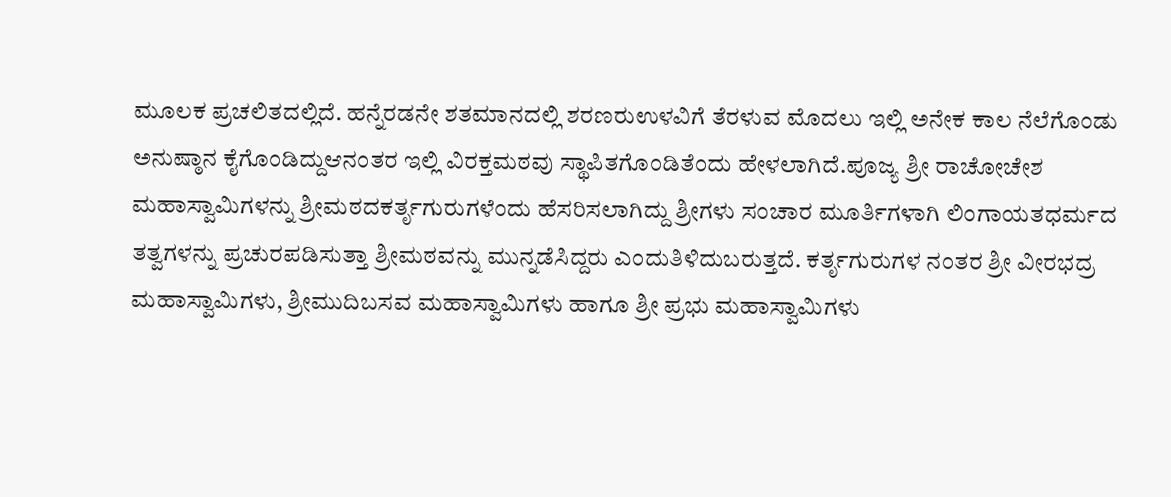ಮೂಲಕ ಪ್ರಚಲಿತದಲ್ಲಿದೆ. ಹನ್ನೆರಡನೇ ಶತಮಾನದಲ್ಲಿ ಶರಣರುಉಳವಿಗೆ ತೆರಳುವ ಮೊದಲು ಇಲ್ಲಿ ಅನೇಕ ಕಾಲ ನೆಲೆಗೊಂಡು ಅನುಷ್ಠಾನ ಕೈಗೊಂಡಿದ್ದುಆನಂತರ ಇಲ್ಲಿ ವಿರಕ್ತಮಠವು ಸ್ಥಾಪಿತಗೊಂಡಿತೆಂದು ಹೇಳಲಾಗಿದೆ.ಪೂಜ್ಯ ಶ್ರೀ ರಾಚೋಚೇಶ ಮಹಾಸ್ವಾಮಿಗಳನ್ನು ಶ್ರೀಮಠದಕರ್ತೃಗುರುಗಳೆಂದು ಹೆಸರಿಸಲಾಗಿದ್ದು ಶ್ರೀಗಳು ಸಂಚಾರ ಮೂರ್ತಿಗಳಾಗಿ ಲಿಂಗಾಯತಧರ್ಮದ ತತ್ವಗಳನ್ನು ಪ್ರಚುರಪಡಿಸುತ್ತಾ ಶ್ರೀಮಠವನ್ನು ಮುನ್ನಡೆಸಿದ್ದರು ಎಂದುತಿಳಿದುಬರುತ್ತದೆ. ಕರ್ತೃಗುರುಗಳ ನಂತರ ಶ್ರೀ ವೀರಭದ್ರ ಮಹಾಸ್ವಾಮಿಗಳು, ಶ್ರೀಮುದಿಬಸವ ಮಹಾಸ್ವಾಮಿಗಳು ಹಾಗೂ ಶ್ರೀ ಪ್ರಭು ಮಹಾಸ್ವಾಮಿಗಳು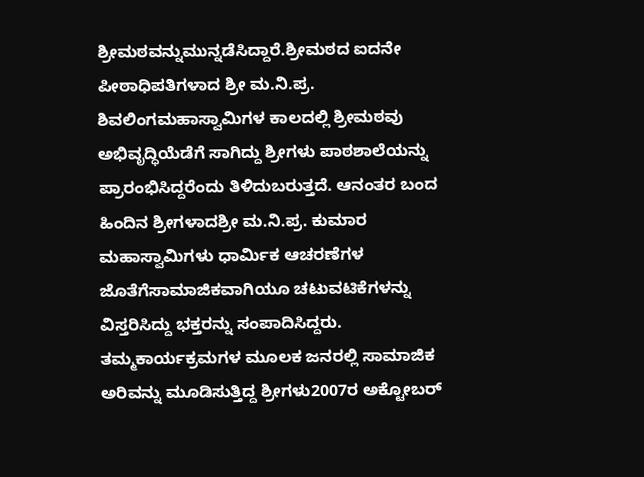ಶ್ರೀಮಠವನ್ನುಮುನ್ನಡೆಸಿದ್ದಾರೆ.ಶ್ರೀಮಠದ ಐದನೇ ಪೀಠಾಧಿಪತಿಗಳಾದ ಶ್ರೀ ಮ.ನಿ.ಪ್ರ. ಶಿವಲಿಂಗಮಹಾಸ್ವಾಮಿಗಳ ಕಾಲದಲ್ಲಿ ಶ್ರೀಮಠವು ಅಭಿವೃದ್ಧಿಯೆಡೆಗೆ ಸಾಗಿದ್ದು ಶ್ರೀಗಳು ಪಾಠಶಾಲೆಯನ್ನು ಪ್ರಾರಂಭಿಸಿದ್ದರೆಂದು ತಿಳಿದುಬರುತ್ತದೆ. ಆನಂತರ ಬಂದ ಹಿಂದಿನ ಶ್ರೀಗಳಾದಶ್ರೀ ಮ.ನಿ.ಪ್ರ. ಕುಮಾರ ಮಹಾಸ್ವಾಮಿಗಳು ಧಾರ್ಮಿಕ ಆಚರಣೆಗಳ ಜೊತೆಗೆಸಾಮಾಜಿಕವಾಗಿಯೂ ಚಟುವಟಿಕೆಗಳನ್ನು ವಿಸ್ತರಿಸಿದ್ದು ಭಕ್ತರನ್ನು ಸಂಪಾದಿಸಿದ್ದರು. ತಮ್ಮಕಾರ್ಯಕ್ರಮಗಳ ಮೂಲಕ ಜನರಲ್ಲಿ ಸಾಮಾಜಿಕ ಅರಿವನ್ನು ಮೂಡಿಸುತ್ತಿದ್ದ ಶ್ರೀಗಳು2007ರ ಅಕ್ಟೋಬರ್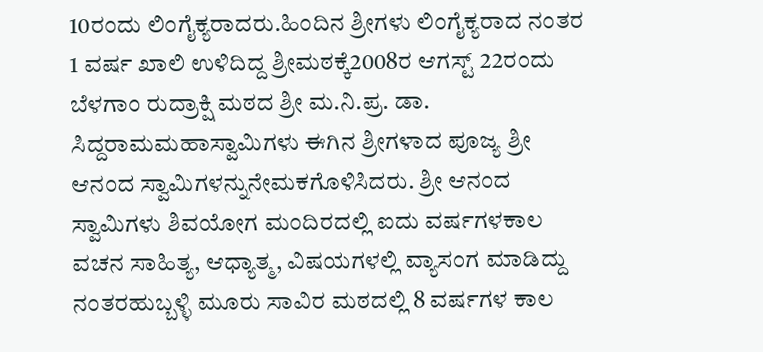10ರಂದು ಲಿಂಗೈಕ್ಯರಾದರು.ಹಿಂದಿನ ಶ್ರೀಗಳು ಲಿಂಗೈಕ್ಯರಾದ ನಂತರ 1 ವರ್ಷ ಖಾಲಿ ಉಳಿದಿದ್ದ ಶ್ರೀಮಠಕ್ಕೆ2008ರ ಆಗಸ್ಟ್ 22ರಂದು ಬೆಳಗಾಂ ರುದ್ರಾಕ್ಷಿ ಮಠದ ಶ್ರೀ ಮ.ನಿ.ಪ್ರ. ಡಾ. ಸಿದ್ದರಾಮಮಹಾಸ್ವಾಮಿಗಳು ಈಗಿನ ಶ್ರೀಗಳಾದ ಪೂಜ್ಯ ಶ್ರೀ ಆನಂದ ಸ್ವಾಮಿಗಳನ್ನುನೇಮಕಗೊಳಿಸಿದರು. ಶ್ರೀ ಆನಂದ ಸ್ವಾಮಿಗಳು ಶಿವಯೋಗ ಮಂದಿರದಲ್ಲಿ ಐದು ವರ್ಷಗಳಕಾಲ ವಚನ ಸಾಹಿತ್ಯ, ಆಧ್ಯಾತ್ಮ, ವಿಷಯಗಳಲ್ಲಿ ವ್ಯಾಸಂಗ ಮಾಡಿದ್ದು ನಂತರಹುಬ್ಬಳ್ಳಿ ಮೂರು ಸಾವಿರ ಮಠದಲ್ಲಿ 8 ವರ್ಷಗಳ ಕಾಲ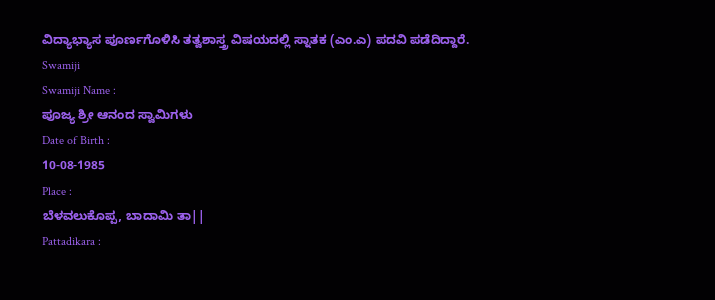ವಿದ್ಯಾಭ್ಯಾಸ ಪೂರ್ಣಗೊಳಿಸಿ ತತ್ವಶಾಸ್ತ್ರ ವಿಷಯದಲ್ಲಿ ಸ್ನಾತಕ (ಎಂ.ಎ) ಪದವಿ ಪಡೆದಿದ್ದಾರೆ.
Swamiji
Swamiji Name :
ಪೂಜ್ಯ ಶ್ರೀ ಆನಂದ ಸ್ವಾಮಿಗಳು
Date of Birth :
10-08-1985
Place :
ಬೆಳವಲುಕೊಪ್ಪ, ಬಾದಾಮಿ ತಾ||
Pattadikara :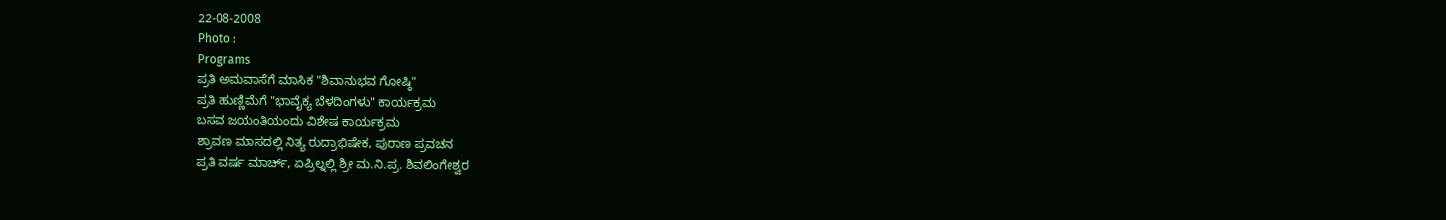22-08-2008
Photo :
Programs
ಪ್ರತಿ ಅಮವಾಸೆಗೆ ಮಾಸಿಕ "ಶಿವಾನುಭವ ಗೋಷ್ಠಿ"
ಪ್ರತಿ ಹುಣ್ಣಿಮೆಗೆ "ಭಾವೈಕ್ಯ ಬೆಳದಿಂಗಳು" ಕಾರ್ಯಕ್ರಮ
ಬಸವ ಜಯಂತಿಯಂದು ವಿಶೇಷ ಕಾರ್ಯಕ್ರಮ
ಶ್ರಾವಣ ಮಾಸದಲ್ಲಿ ನಿತ್ಯ ರುದ್ರಾಭಿಷೇಕ, ಪುರಾಣ ಪ್ರವಚನ
ಪ್ರತಿ ವರ್ಷ ಮಾರ್ಚ್, ಏಪ್ರಿಲ್ನಲ್ಲಿ ಶ್ರೀ ಮ.ನಿ.ಪ್ರ. ಶಿವಲಿಂಗೇಶ್ವರ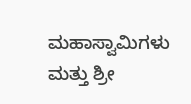ಮಹಾಸ್ವಾಮಿಗಳು ಮತ್ತು ಶ್ರೀ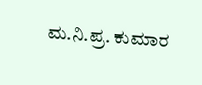ಮ.ನಿ.ಪ್ರ. ಕುಮಾರ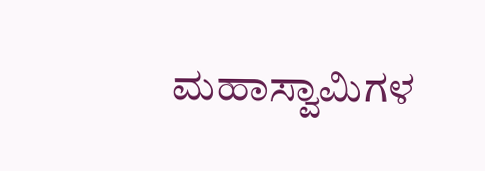ಮಹಾಸ್ವಾಮಿಗಳ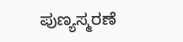ಪುಣ್ಯಸ್ಮರಣೆ